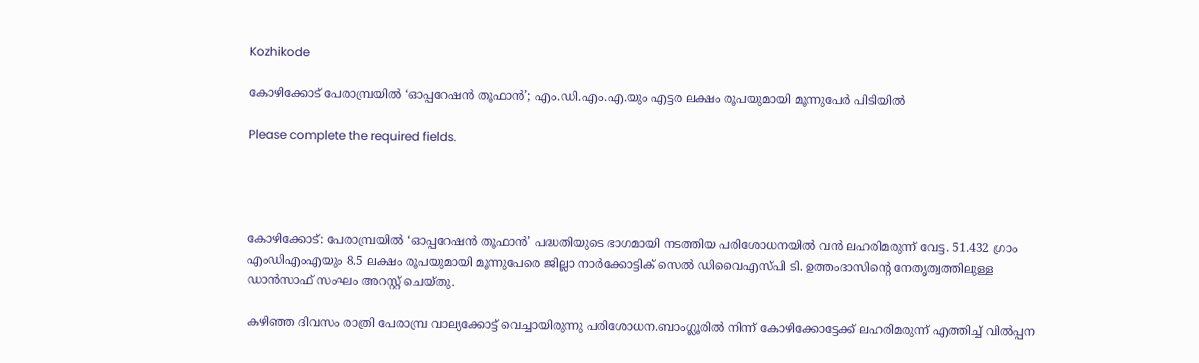Kozhikode

കോഴിക്കോട് പേരാമ്പ്രയിൽ ‘ഓപ്പറേഷൻ തൂഫാൻ’; എം.ഡി.എം.എ.യും എട്ടര ലക്ഷം രൂപയുമായി മൂന്നുപേർ പിടിയിൽ

Please complete the required fields.




കോഴിക്കോട്: പേരാമ്പ്രയിൽ ‘ഓപ്പറേഷൻ തൂഫാൻ’ പദ്ധതിയുടെ ഭാഗമായി നടത്തിയ പരിശോധനയിൽ വൻ ലഹരിമരുന്ന് വേട്ട. 51.432 ഗ്രാം എംഡിഎംഎയും 8.5 ലക്ഷം രൂപയുമായി മൂന്നുപേരെ ജില്ലാ നാർക്കോട്ടിക് സെൽ ഡിവൈഎസ്പി ടി. ഉത്തംദാസിന്റെ നേതൃത്വത്തിലുള്ള ഡാൻസാഫ് സംഘം അറസ്റ്റ് ചെയ്തു.

കഴിഞ്ഞ ദിവസം രാത്രി പേരാമ്പ്ര വാല്യക്കോട്ട് വെച്ചായിരുന്നു പരിശോധന.ബാംഗ്ലൂരിൽ നിന്ന് കോഴിക്കോട്ടേക്ക് ലഹരിമരുന്ന് എത്തിച്ച് വിൽപ്പന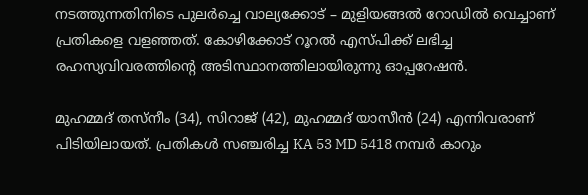നടത്തുന്നതിനിടെ പുലർച്ചെ വാല്യക്കോട് – മുളിയങ്ങൽ റോഡിൽ വെച്ചാണ് പ്രതികളെ വളഞ്ഞത്. കോഴിക്കോട് റൂറൽ എസ്പിക്ക് ലഭിച്ച രഹസ്യവിവരത്തിന്റെ അടിസ്ഥാനത്തിലായിരുന്നു ഓപ്പറേഷൻ.

മുഹമ്മദ് തസ്നീം (34), സിറാജ് (42), മുഹമ്മദ് യാസീൻ (24) എന്നിവരാണ് പിടിയിലായത്. പ്രതികൾ സഞ്ചരിച്ച KA 53 MD 5418 നമ്പർ കാറും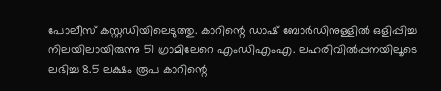പോലീസ് കസ്റ്റഡിയിലെടുത്തു. കാറിന്റെ ഡാഷ് ബോർഡിനുള്ളിൽ ഒളിപ്പിച്ച നിലയിലായിരുന്നു 51 ഗ്രാമിലേറെ എംഡിഎംഎ. ലഹരിവിൽപ്പനയിലൂടെ ലഭിച്ച 8.5 ലക്ഷം രൂപ കാറിന്റെ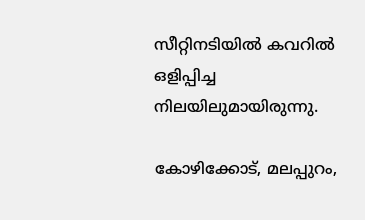സീറ്റിനടിയിൽ കവറിൽ ഒളിപ്പിച്ച നിലയിലുമായിരുന്നു.

കോഴിക്കോട്, മലപ്പുറം,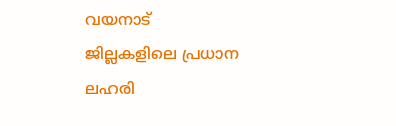വയനാട് ജില്ലകളിലെ പ്രധാന ലഹരി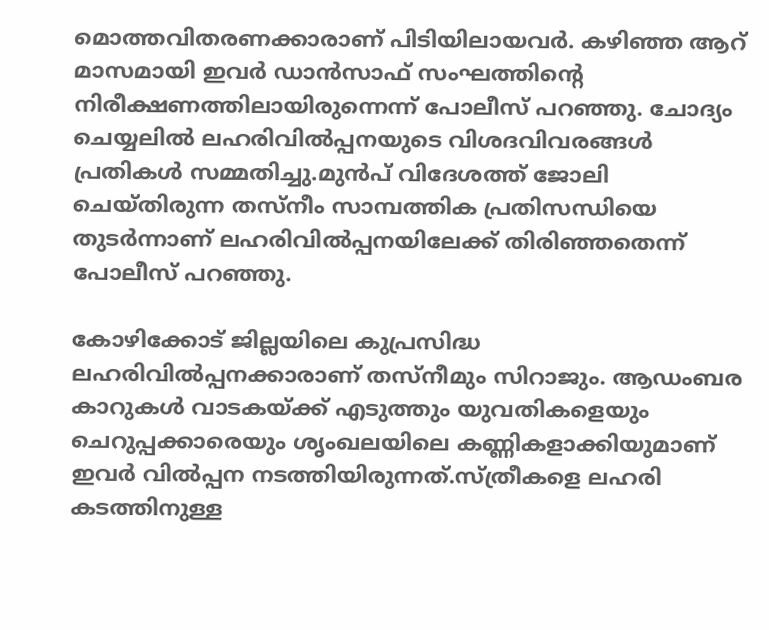മൊത്തവിതരണക്കാരാണ് പിടിയിലായവർ. കഴിഞ്ഞ ആറ് മാസമായി ഇവർ ഡാൻസാഫ് സംഘത്തിന്റെ നിരീക്ഷണത്തിലായിരുന്നെന്ന് പോലീസ് പറഞ്ഞു. ചോദ്യം ചെയ്യലിൽ ലഹരിവിൽപ്പനയുടെ വിശദവിവരങ്ങൾ പ്രതികൾ സമ്മതിച്ചു.മുൻപ് വിദേശത്ത് ജോലി ചെയ്തിരുന്ന തസ്നീം സാമ്പത്തിക പ്രതിസന്ധിയെ തുടർന്നാണ് ലഹരിവിൽപ്പനയിലേക്ക് തിരിഞ്ഞതെന്ന് പോലീസ് പറഞ്ഞു.

കോഴിക്കോട് ജില്ലയിലെ കുപ്രസിദ്ധ ലഹരിവിൽപ്പനക്കാരാണ് തസ്നീമും സിറാജും. ആഡംബര കാറുകൾ വാടകയ്ക്ക് എടുത്തും യുവതികളെയും ചെറുപ്പക്കാരെയും ശൃംഖലയിലെ കണ്ണികളാക്കിയുമാണ് ഇവർ വിൽപ്പന നടത്തിയിരുന്നത്.സ്ത്രീകളെ ലഹരി കടത്തിനുള്ള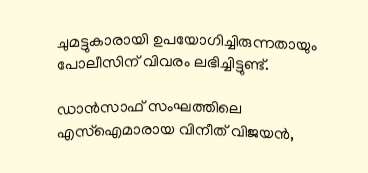ചുമട്ടുകാരായി ഉപയോഗിച്ചിരുന്നതായും പോലീസിന് വിവരം ലഭിച്ചിട്ടുണ്ട്.

ഡാൻസാഫ് സംഘത്തിലെ എസ്ഐമാരായ വിനീത് വിജയൻ,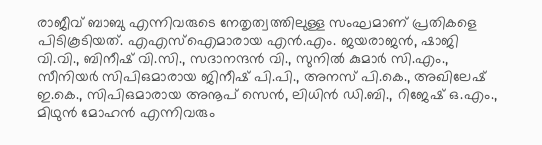രാജീവ് ബാബു എന്നിവരുടെ നേതൃത്വത്തിലുള്ള സംഘമാണ് പ്രതികളെ പിടികൂടിയത്. എഎസ്ഐമാരായ എൻ.എം. ജയരാജൻ, ഷാജി വി.വി., ബിനീഷ് വി.സി., സദാനന്ദൻ വി., സുനിൽ കുമാർ സി.എം., സീനിയർ സിപിഒമാരായ ജിനീഷ് പി.പി., അനസ് പി.കെ., അഖിലേഷ് ഇ.കെ., സിപിഒമാരായ അനൂപ് സെൻ, ലിധിൻ ഡി.ബി., റിജേഷ് ഒ.എം., മിഥുൻ മോഹൻ എന്നിവരും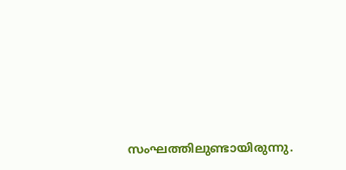സംഘത്തിലുണ്ടായിരുന്നു.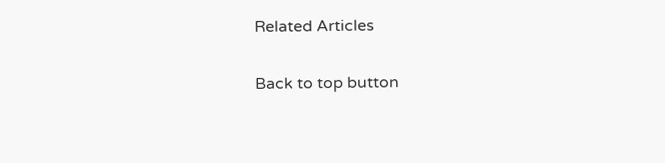Related Articles

Back to top button